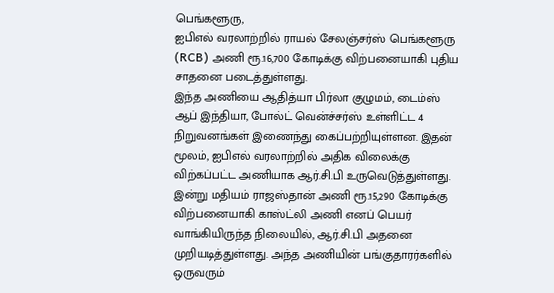பெங்களூரு,
ஐபிஎல் வரலாற்றில் ராயல் சேலஞ்சர்ஸ் பெங்களூரு (RCB) அணி ரூ.16,700 கோடிக்கு விற்பனையாகி புதிய சாதனை படைத்துள்ளது.
இந்த அணியை ஆதித்யா பிர்லா குழுமம், டைம்ஸ் ஆப் இந்தியா, போல்ட் வென்ச்சர்ஸ் உள்ளிட்ட 4 நிறுவனங்கள் இணைந்து கைப்பற்றியுள்ளன. இதன் மூலம், ஐபிஎல் வரலாற்றில் அதிக விலைக்கு விற்கப்பட்ட அணியாக ஆர்.சி.பி உருவெடுத்துள்ளது.
இன்று மதியம் ராஜஸ்தான் அணி ரூ.15,290 கோடிக்கு விற்பனையாகி காஸ்ட்லி அணி எனப் பெயர் வாங்கியிருந்த நிலையில், ஆர்.சி.பி அதனை முறியடித்துள்ளது. அந்த அணியின் பங்குதாரர்களில் ஒருவரும்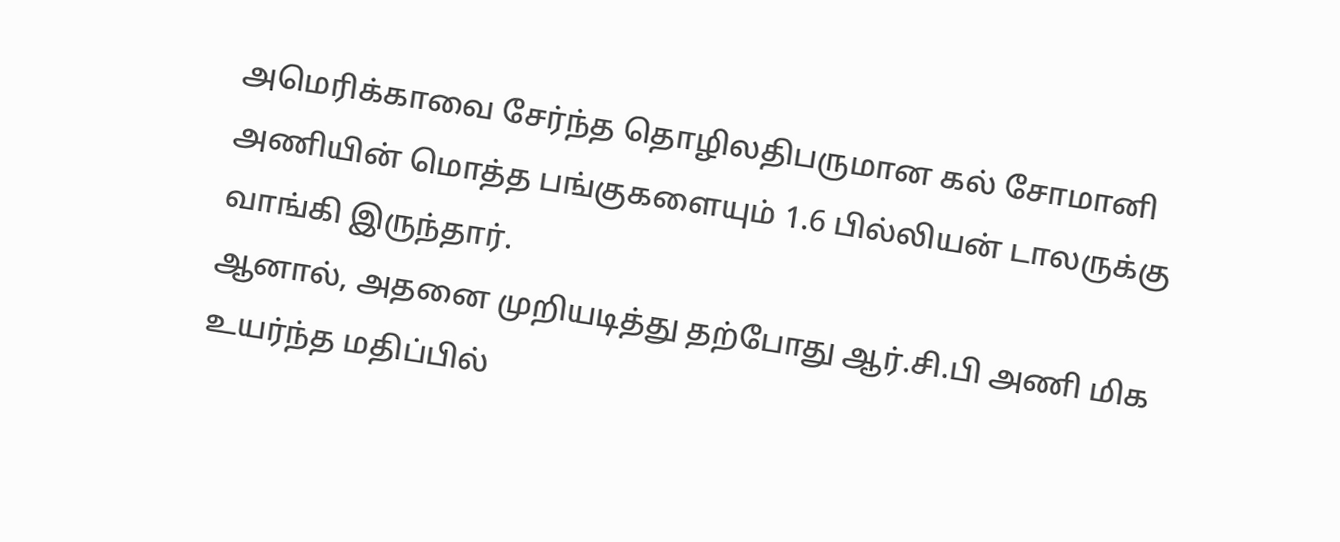அமெரிக்காவை சேர்ந்த தொழிலதிபருமான கல் சோமானி அணியின் மொத்த பங்குகளையும் 1.6 பில்லியன் டாலருக்கு வாங்கி இருந்தார்.
ஆனால், அதனை முறியடித்து தற்போது ஆர்.சி.பி அணி மிக உயர்ந்த மதிப்பில்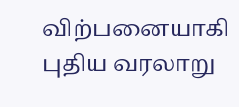விற்பனையாகி புதிய வரலாறு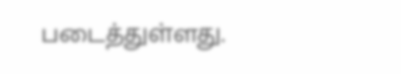படைத்துள்ளது.